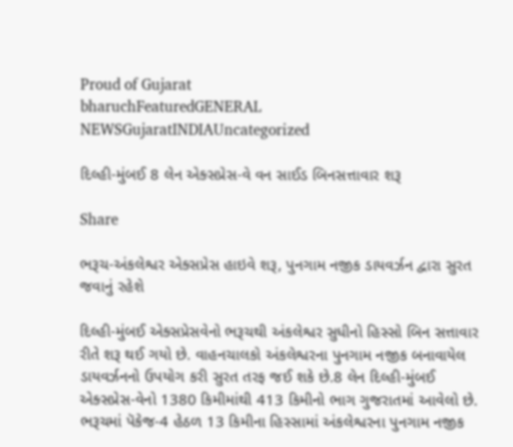Proud of Gujarat
bharuchFeaturedGENERAL NEWSGujaratINDIAUncategorized

દિલ્હી-મુંબઈ 8 લેન એક્સપ્રેસ-વે વન સાઈડ બિનસત્તાવાર શરૂ

Share

ભરૂચ-અંકલેશ્વર એક્સપ્રેસ હાઇવે શરૂ, પુનગામ નજીક ડાયવર્ઝન દ્વારા સુરત જવાનું રહેશે

દિલ્હી-મુંબઈ એક્સપ્રેસવેનો ભરૂચથી અંકલેશ્વર સુધીનો હિસ્સો બિન સત્તાવાર રીતે શરૂ થઈ ગયો છે. વાહનચાલકો અંકલેશ્વરના પુનગામ નજીક બનાવાયેલ ડાયવર્ઝનનો ઉપયોગ કરી સુરત તરફ જઈ શકે છે.8 લેન દિલ્હી-મુંબઈ એક્સપ્રેસ-વેનો 1380 કિમીમાંથી 413 કિમીનો ભાગ ગુજરાતમાં આવેલો છે. ભરૂચમાં પૅકેજ-4 હેઠળ 13 કિમીના હિસ્સામાં અંકલેશ્વરના પુનગામ નજીક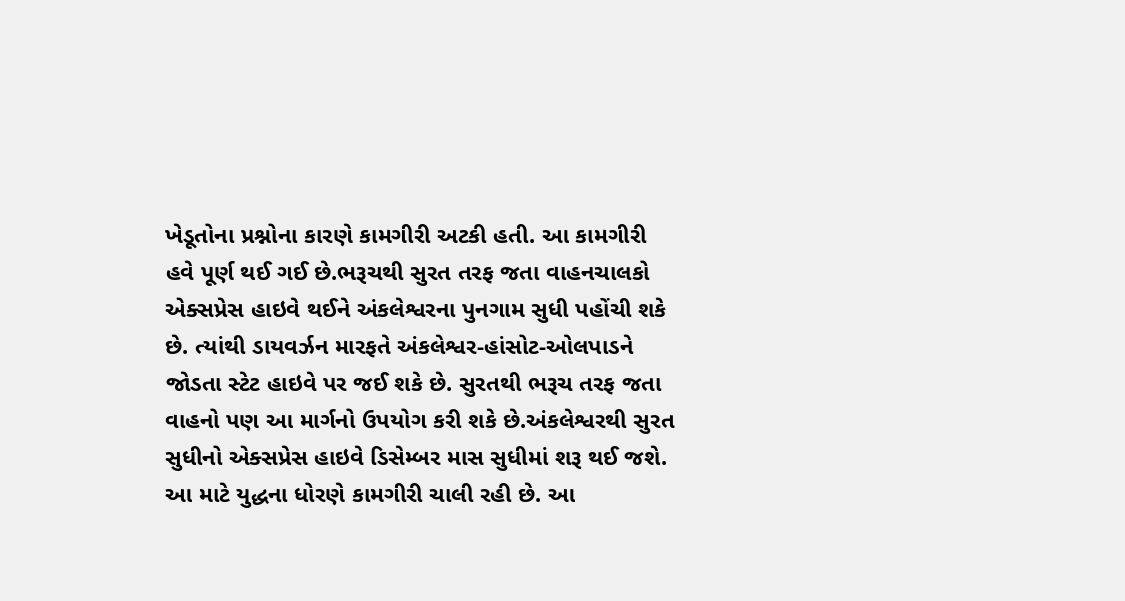ખેડૂતોના પ્રશ્નોના કારણે કામગીરી અટકી હતી. આ કામગીરી હવે પૂર્ણ થઈ ગઈ છે.ભરૂચથી સુરત તરફ જતા વાહનચાલકો એક્સપ્રેસ હાઇવે થઈને અંકલેશ્વરના પુનગામ સુધી પહોંચી શકે છે. ત્યાંથી ડાયવર્ઝન મારફતે અંકલેશ્વર-હાંસોટ-ઓલપાડને જોડતા સ્ટેટ હાઇવે પર જઈ શકે છે. સુરતથી ભરૂચ તરફ જતા વાહનો પણ આ માર્ગનો ઉપયોગ કરી શકે છે.અંકલેશ્વરથી સુરત સુધીનો એક્સપ્રેસ હાઇવે ડિસેમ્બર માસ સુધીમાં શરૂ થઈ જશે. આ માટે યુદ્ધના ધોરણે કામગીરી ચાલી રહી છે. આ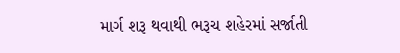માર્ગ શરૂ થવાથી ભરૂચ શહેરમાં સર્જાતી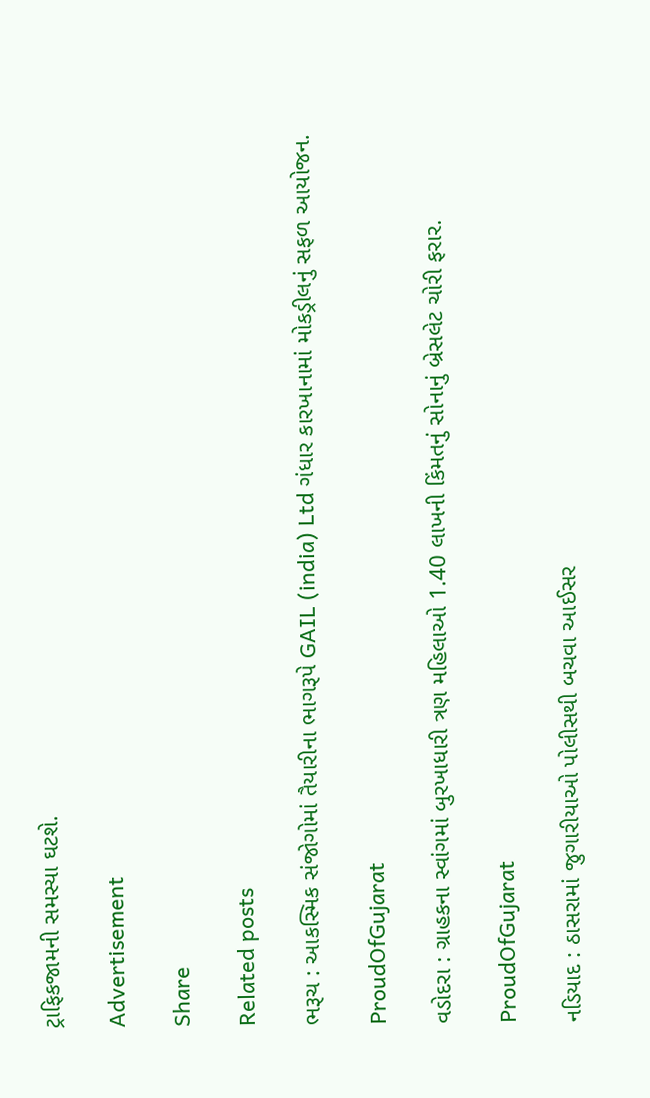ટ્રાફિકજામની સમસ્યા ઘટશે.

Advertisement

Share

Related posts

ભરૂચ : આકસ્મિક સંજોગોમાં તૈયારીના ભાગરૂપે GAIL (india) Ltd ગંધાર કારખાનામાં મોકડ્રીલનું સફળ આયોજન.

ProudOfGujarat

વડોદરા : ગ્રાહકના સ્વાંગમાં બુરખાધારી ત્રણ મહિલાઓ 1.40 લાખની કિંમતનું સોનાનું બ્રેસલેટ ચોરી ફરાર.

ProudOfGujarat

નડિયાદ : ઠાસરામાં જુગારીયાઓ પોલીસથી બચવા આઈસર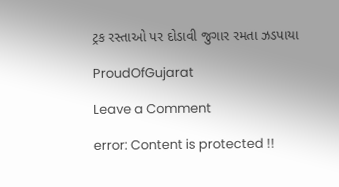ટ્રક રસ્તાઓ પર દોડાવી જુગાર રમતા ઝડપાયા

ProudOfGujarat

Leave a Comment

error: Content is protected !!